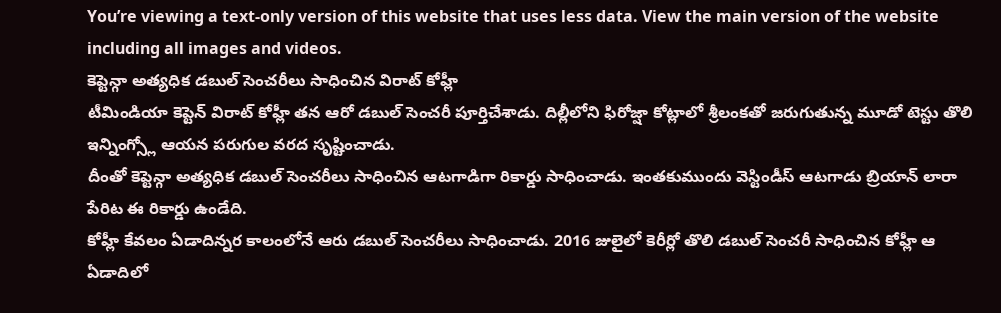You’re viewing a text-only version of this website that uses less data. View the main version of the website including all images and videos.
కెప్టెన్గా అత్యధిక డబుల్ సెంచరీలు సాధించిన విరాట్ కోహ్లీ
టీమిండియా కెప్టెన్ విరాట్ కోహ్లీ తన ఆరో డబుల్ సెంచరీ పూర్తిచేశాడు. దిల్లీలోని ఫిరోజ్షా కోట్లాలో శ్రీలంకతో జరుగుతున్న మూడో టెస్టు తొలి ఇన్నింగ్స్లో ఆయన పరుగుల వరద సృష్టించాడు.
దీంతో కెప్టెన్గా అత్యధిక డబుల్ సెంచరీలు సాధించిన ఆటగాడిగా రికార్డు సాధించాడు. ఇంతకుముందు వెస్టిండీస్ ఆటగాడు బ్రియాన్ లారా పేరిట ఈ రికార్డు ఉండేది.
కోహ్లీ కేవలం ఏడాదిన్నర కాలంలోనే ఆరు డబుల్ సెంచరీలు సాధించాడు. 2016 జులైలో కెరీర్లో తొలి డబుల్ సెంచరీ సాధించిన కోహ్లీ ఆ ఏడాదిలో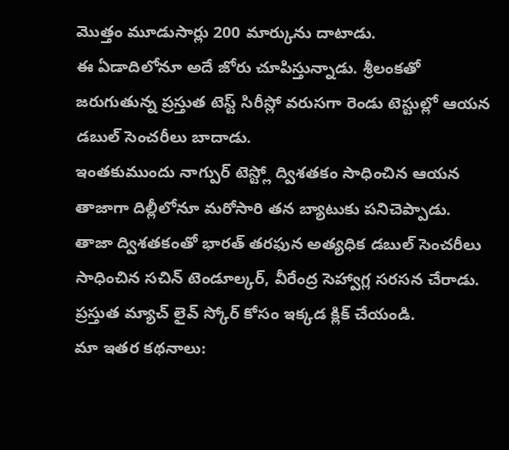మొత్తం మూడుసార్లు 200 మార్కును దాటాడు.
ఈ ఏడాదిలోనూ అదే జోరు చూపిస్తున్నాడు. శ్రీలంకతో జరుగుతున్న ప్రస్తుత టెస్ట్ సిరీస్లో వరుసగా రెండు టెస్టుల్లో ఆయన డబుల్ సెంచరీలు బాదాడు.
ఇంతకుముందు నాగ్పుర్ టెస్ట్లో ద్విశతకం సాధించిన ఆయన తాజాగా దిల్లీలోనూ మరోసారి తన బ్యాటుకు పనిచెప్పాడు.
తాజా ద్విశతకంతో భారత్ తరఫున అత్యధిక డబుల్ సెంచరీలు సాధించిన సచిన్ టెండూల్కర్, వీరేంద్ర సెహ్వాగ్ల సరసన చేరాడు.
ప్రస్తుత మ్యాచ్ లైవ్ స్కోర్ కోసం ఇక్కడ క్లిక్ చేయండి.
మా ఇతర కథనాలు: